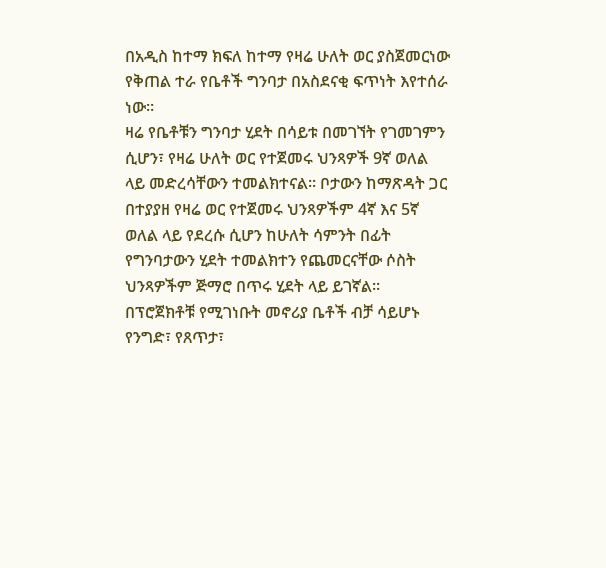በአዲስ ከተማ ክፍለ ከተማ የዛሬ ሁለት ወር ያስጀመርነው የቅጠል ተራ የቤቶች ግንባታ በአስደናቂ ፍጥነት እየተሰራ ነው።
ዛሬ የቤቶቹን ግንባታ ሂደት በሳይቱ በመገኘት የገመገምን ሲሆን፣ የዛሬ ሁለት ወር የተጀመሩ ህንጻዎች 9ኛ ወለል ላይ መድረሳቸውን ተመልክተናል። ቦታውን ከማጽዳት ጋር በተያያዘ የዛሬ ወር የተጀመሩ ህንጻዎችም 4ኛ እና 5ኛ ወለል ላይ የደረሱ ሲሆን ከሁለት ሳምንት በፊት የግንባታውን ሂደት ተመልክተን የጨመርናቸው ሶስት ህንጻዎችም ጅማሮ በጥሩ ሂደት ላይ ይገኛል።
በፕሮጀክቶቹ የሚገነቡት መኖሪያ ቤቶች ብቻ ሳይሆኑ የንግድ፣ የጸጥታ፣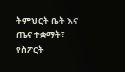ትምህርት ቤት እና ጤና ተቋማት፣ የስፖርት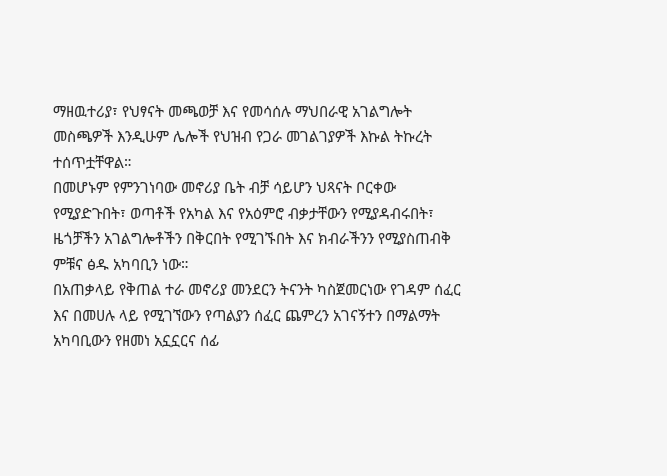ማዘዉተሪያ፣ የህፃናት መጫወቻ እና የመሳሰሉ ማህበራዊ አገልግሎት መስጫዎች እንዲሁም ሌሎች የህዝብ የጋራ መገልገያዎች እኩል ትኩረት ተሰጥቷቸዋል።
በመሆኑም የምንገነባው መኖሪያ ቤት ብቻ ሳይሆን ህጻናት ቦርቀው የሚያድጉበት፣ ወጣቶች የአካል እና የአዕምሮ ብቃታቸውን የሚያዳብሩበት፣ ዜጎቻችን አገልግሎቶችን በቅርበት የሚገኙበት እና ክብራችንን የሚያስጠብቅ ምቹና ፅዱ አካባቢን ነው።
በአጠቃላይ የቅጠል ተራ መኖሪያ መንደርን ትናንት ካስጀመርነው የገዳም ሰፈር እና በመሀሉ ላይ የሚገኘውን የጣልያን ሰፈር ጨምረን አገናኝተን በማልማት አካባቢውን የዘመነ አኗኗርና ሰፊ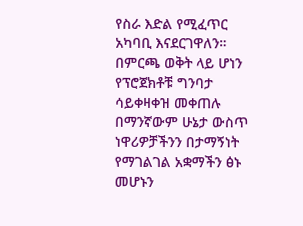የስራ እድል የሚፈጥር አካባቢ እናደርገዋለን።
በምርጫ ወቅት ላይ ሆነን የፕሮጀክቶቹ ግንባታ ሳይቀዛቀዝ መቀጠሉ በማንኛውም ሁኔታ ውስጥ ነዋሪዎቻችንን በታማኝነት የማገልገል አቋማችን ፅኑ መሆኑን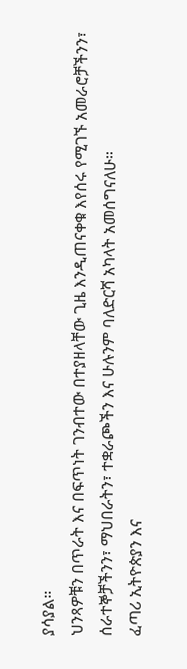ያሳያል።
ህንጻዎቹን በጥራት እና በፍጥነት ገንብተው በተያዘላቸው ጊዜ እንዲጠናቀቁ እየሰሩ የሚገኙ አመራሮቻችንን፣ ሰራተኞቻችንን፣ ማህበራትን፣ ተቋራጮችን እና ሁሉንም ባለድርሻ አካላት አመሰግናለሁ።
ፈጣሪ ኢትዮጵያን እና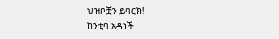ህዝቦቿን ይባርክ!
ከንቲባ አዳነች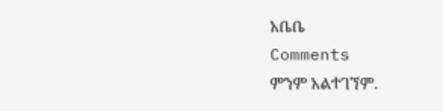አቤቤ
Comments
ምንም አልተገኘም.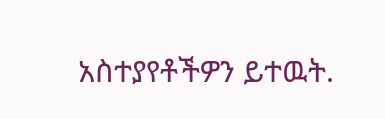አስተያየቶችዎን ይተዉት.